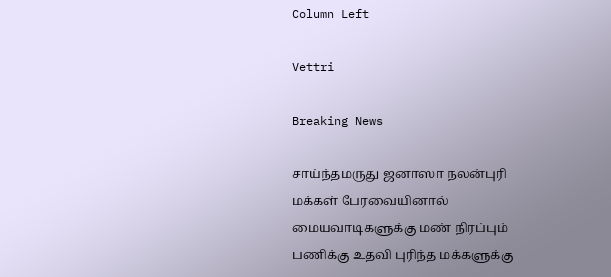Column Left

Vettri

Breaking News

சாய்ந்தமருது ஜனாஸா நலன்புரி மக்கள் பேரவையினால் மையவாடிகளுக்கு மண் நிரப்பும் பணிக்கு உதவி புரிந்த மக்களுக்கு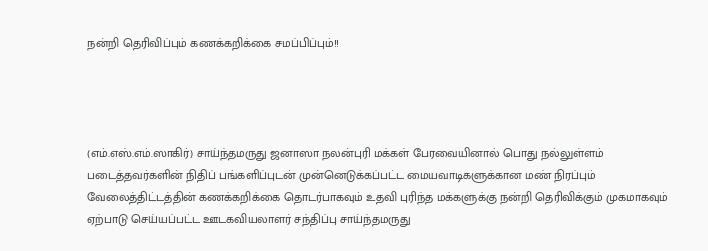நன்றி தெரிவிப்பும் கணக்கறிக்கை சமப்பிப்பும்!!




(எம்.எஸ்.எம்.ஸாகிர்) சாய்ந்தமருது ஜனாஸா நலன்புரி மக்கள் பேரவையினால் பொது நல்லுள்ளம் படைத்தவர்களின் நிதிப் பங்களிப்புடன் முன்னெடுக்கப்பட்ட மையவாடிகளுக்கான மண் நிரப்பும் வேலைத்திட்டத்தின் கணக்கறிக்கை தொடர்பாகவும் உதவி புரிந்த மக்களுக்கு நன்றி தெரிவிக்கும் முகமாகவும் ஏற்பாடு செய்யப்பட்ட ஊடகவியலாளர் சந்திப்பு சாய்ந்தமருது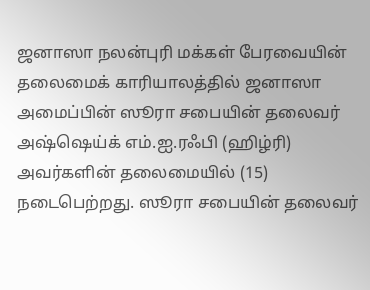ஜனாஸா நலன்புரி மக்கள் பேரவையின் தலைமைக் காரியாலத்தில் ஜனாஸா அமைப்பின் ஸூரா சபையின் தலைவர் அஷ்ஷெய்க் எம்.ஐ.ரஃபி (ஹிழ்ரி) அவர்களின் தலைமையில் (15) நடைபெற்றது. ஸூரா சபையின் தலைவர்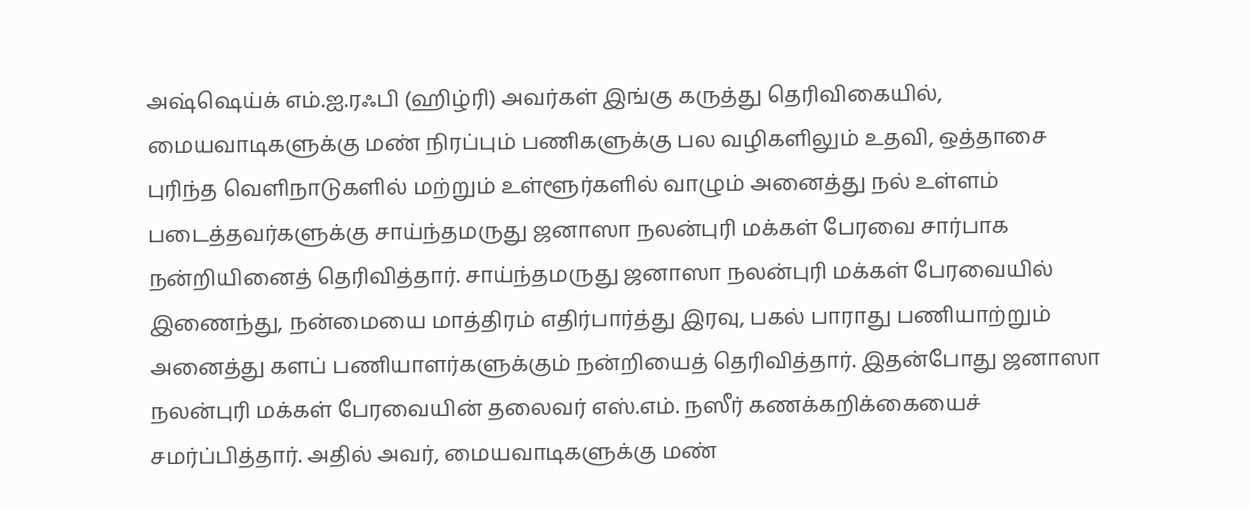அஷ்ஷெய்க் எம்.ஐ.ரஃபி (ஹிழ்ரி) அவர்கள் இங்கு கருத்து தெரிவிகையில், மையவாடிகளுக்கு மண் நிரப்பும் பணிகளுக்கு பல வழிகளிலும் உதவி, ஒத்தாசை புரிந்த வெளிநாடுகளில் மற்றும் உள்ளூர்களில் வாழும் அனைத்து நல் உள்ளம் படைத்தவர்களுக்கு சாய்ந்தமருது ஜனாஸா நலன்புரி மக்கள் பேரவை சார்பாக நன்றியினைத் தெரிவித்தார். சாய்ந்தமருது ஜனாஸா நலன்புரி மக்கள் பேரவையில் இணைந்து, நன்மையை மாத்திரம் எதிர்பார்த்து இரவு, பகல் பாராது பணியாற்றும் அனைத்து களப் பணியாளர்களுக்கும் நன்றியைத் தெரிவித்தார். இதன்போது ஜனாஸா நலன்புரி மக்கள் பேரவையின் தலைவர் எஸ்.எம். நஸீர் கணக்கறிக்கையைச் சமர்ப்பித்தார். அதில் அவர், மையவாடிகளுக்கு மண்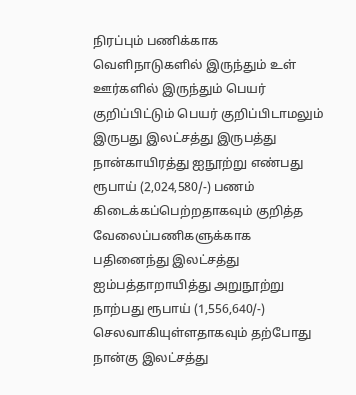நிரப்பும் பணிக்காக வெளிநாடுகளில் இருந்தும் உள் ஊர்களில் இருந்தும் பெயர் குறிப்பிட்டும் பெயர் குறிப்பிடாமலும் இருபது இலட்சத்து இருபத்து நான்காயிரத்து ஐநூற்று எண்பது ரூபாய் (2,024,580/-) பணம் கிடைக்கப்பெற்றதாகவும் குறித்த வேலைப்பணிகளுக்காக பதினைந்து இலட்சத்து ஐம்பத்தாறாயித்து அறுநூற்று நாற்பது ரூபாய் (1,556,640/-) செலவாகியுள்ளதாகவும் தற்போது நான்கு இலட்சத்து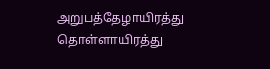அறுபத்தேழாயிரத்து தொள்ளாயிரத்து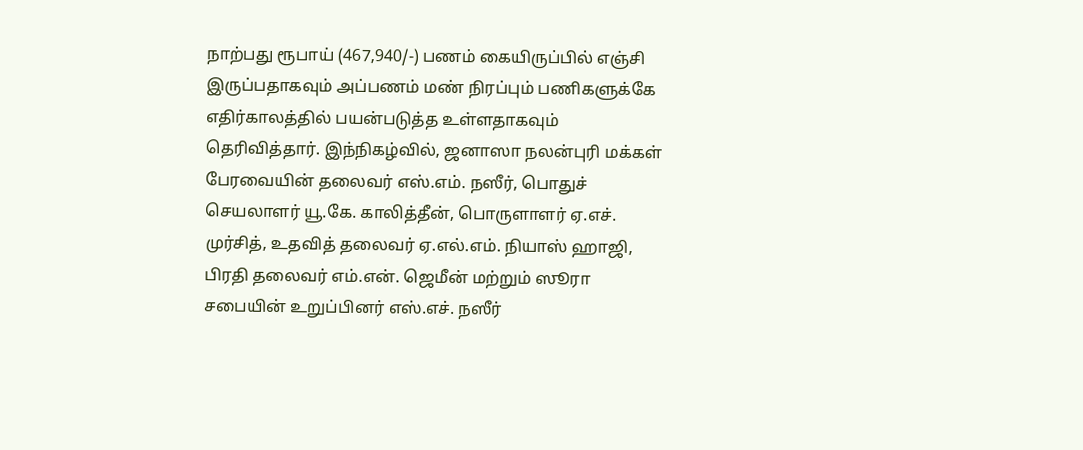நாற்பது ரூபாய் (467,940/-) பணம் கையிருப்பில் எஞ்சி இருப்பதாகவும் அப்பணம் மண் நிரப்பும் பணிகளுக்கே எதிர்காலத்தில் பயன்படுத்த உள்ளதாகவும் தெரிவித்தார். இந்நிகழ்வில், ஜனாஸா நலன்புரி மக்கள் பேரவையின் தலைவர் எஸ்.எம். நஸீர், பொதுச் செயலாளர் யூ.கே. காலித்தீன், பொருளாளர் ஏ.எச். முர்சித், உதவித் தலைவர் ஏ.எல்.எம். நியாஸ் ஹாஜி, பிரதி தலைவர் எம்.என். ஜெமீன் மற்றும் ஸூரா சபையின் உறுப்பினர் எஸ்.எச். நஸீர்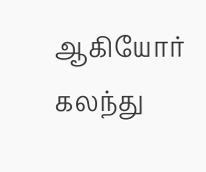ஆகியோர் கலந்து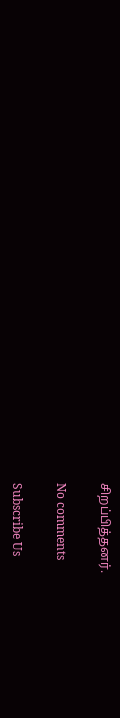சிறப்பித்தனர்.

No comments

Subscribe Us